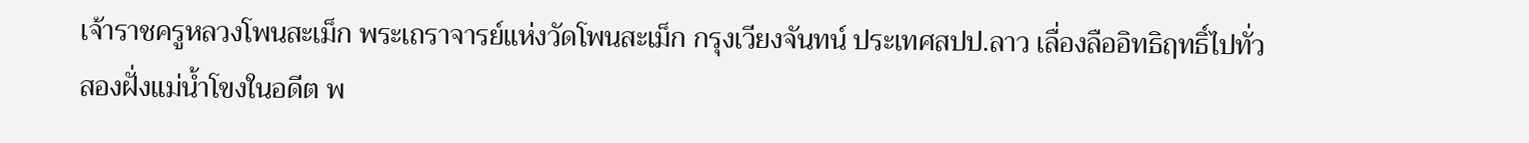เจ้าราชครูหลวงโพนสะเม็ก พระเถราจารย์แห่งวัดโพนสะเม็ก กรุงเวียงจันทน์ ประเทศสปป.ลาว เลื่องลืออิทธิฤทธิ์ไปทั่วสองฝั่งแม่น้ำโขงในอดีต พ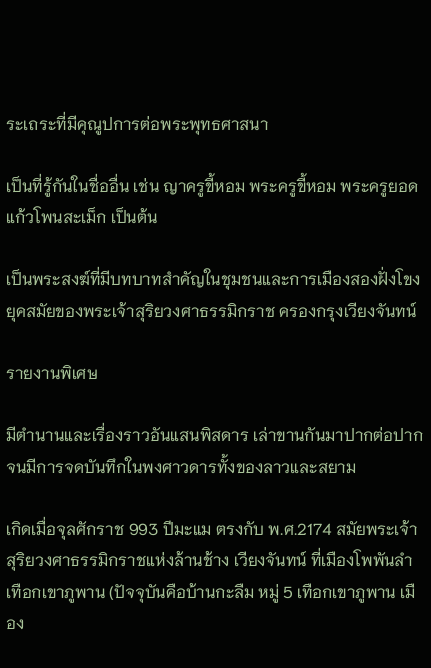ระเถระที่มีคุณูปการต่อพระพุทธศาสนา

เป็นที่รู้กันในชื่ออื่น เช่น ญาครูขี้หอม พระครูขี้หอม พระครูยอดแก้วโพนสะเม็ก เป็นต้น

เป็นพระสงฆ์ที่มีบทบาทสำคัญในชุมชนและการเมืองสองฝั่งโขง ยุคสมัยของพระเจ้าสุริยวงศาธรรมิกราช ครองกรุงเวียงจันทน์

รายงานพิเศษ

มีตำนานและเรื่องราวอันแสนพิสดาร เล่าขานกันมาปากต่อปาก จนมีการจดบันทึกในพงศาวดารทั้งของลาวและสยาม

เกิดเมื่อจุลศักราช 993 ปีมะแม ตรงกับ พ.ศ.2174 สมัยพระเจ้าสุริยวงศาธรรมิกราชแห่งล้านช้าง เวียงจันทน์ ที่เมืองโพพันลำ เทือกเขาภูพาน (ปัจจุบันคือบ้านกะลืม หมู่ 5 เทือกเขาภูพาน เมือง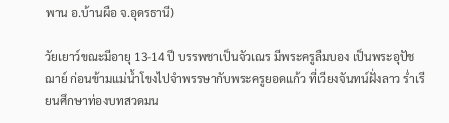พาน อ.บ้านผือ จ.อุดรธานี)

วัยเยาว์ขณะมีอายุ 13-14 ปี บรรพชาเป็นจัวเณร มีพระครูลืมบอง เป็นพระอุปัชฌาย์ ก่อนข้ามแม่น้ำโขงไปจำพรรษากับพระครูยอดแก้ว ที่เวียงจันทน์ฝั่งลาว ร่ำเรียนศึกษาท่องบทสวดมน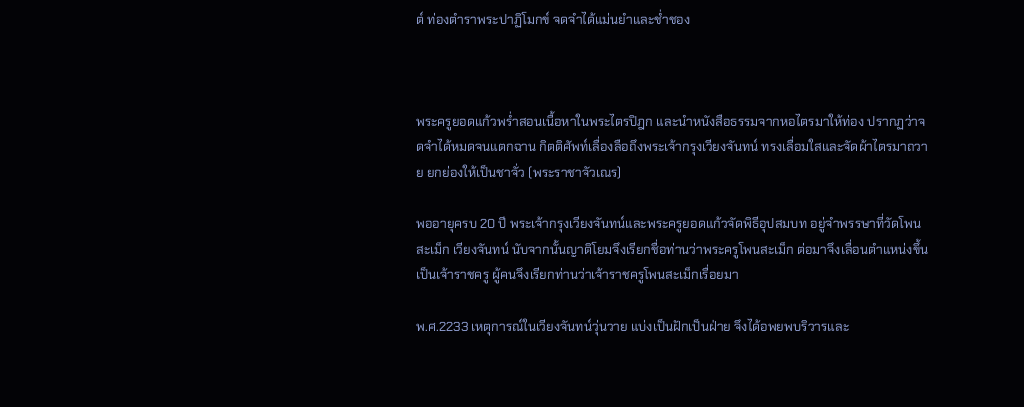ต์ ท่องตำราพระปาฏิโมกข์ จดจำได้แม่นยำและช่ำชอง



พระครูยอดแก้วพร่ำสอนเนื้อหาในพระไตรปิฎก และนำหนังสือธรรมจากหอไตรมาให้ท่อง ปรากฏว่าจดจำได้หมดจนแตกฉาน กิตติศัพท์เลื่องลือถึงพระเจ้ากรุงเวียงจันทน์ ทรงเลื่อมใสและจัดผ้าไตรมาถวาย ยกย่องให้เป็นชาจั่ว (พระราชาจัวเณร)

พออายุครบ 20 ปี พระเจ้ากรุงเวียงจันทน์และพระครูยอดแก้วจัดพิธีอุปสมบท อยู่จำพรรษาที่วัดโพนสะเม็ก เวียงจันทน์ นับจากนั้นญาติโยมจึงเรียกชื่อท่านว่าพระครูโพนสะเม็ก ต่อมาจึงเลื่อนตำแหน่งขึ้นเป็นเจ้าราชครู ผู้คนจึงเรียกท่านว่าเจ้าราชครูโพนสะเม็กเรื่อยมา

พ.ศ.2233 เหตุการณ์ในเวียงจันทน์วุ่นวาย แบ่งเป็นฝักเป็นฝ่าย จึงได้อพยพบริวารและ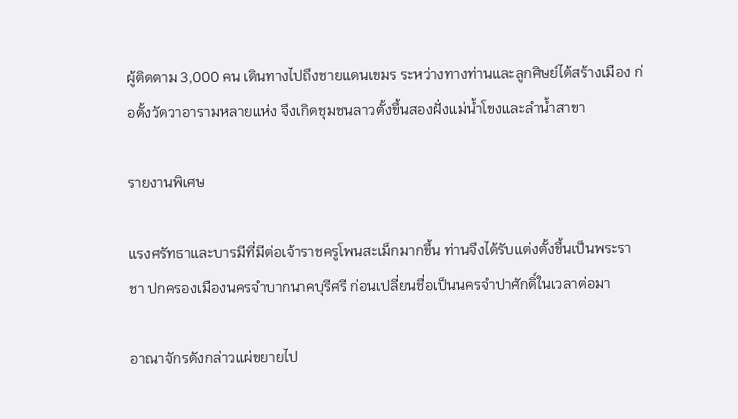ผู้ติดตาม 3,000 คน เดินทางไปถึงชายแดนเขมร ระหว่างทางท่านและลูกศิษย์ได้สร้างเมือง ก่อตั้งวัดวาอารามหลายแห่ง จึงเกิดชุมชนลาวตั้งขึ้นสองฝั่งแม่น้ำโขงและลำน้ำสาขา

รายงานพิเศษ

แรงศรัทธาและบารมีที่มีต่อเจ้าราชครูโพนสะเม็กมากขึ้น ท่านจึงได้รับแต่งตั้งขึ้นเป็นพระราชา ปกครองเมืองนครจำบากนาคบุรีศรี ก่อนเปลี่ยนชื่อเป็นนครจำปาศักดิ์ในเวลาต่อมา

อาณาจักรดังกล่าวแผ่ขยายไป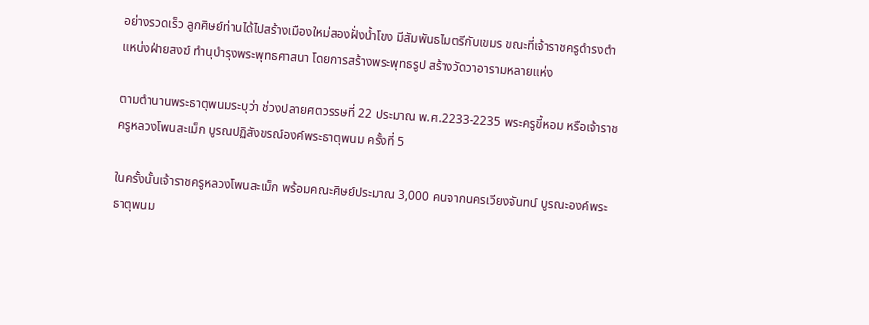อย่างรวดเร็ว ลูกศิษย์ท่านได้ไปสร้างเมืองใหม่สองฝั่งน้ำโขง มีสัมพันธไมตรีกับเขมร ขณะที่เจ้าราชครูดำรงตำแหน่งฝ่ายสงฆ์ ทำนุบำรุงพระพุทธศาสนา โดยการสร้างพระพุทธรูป สร้างวัดวาอารามหลายแห่ง

ตามตำนานพระธาตุพนมระบุว่า ช่วงปลายศตวรรษที่ 22 ประมาณ พ.ศ.2233-2235 พระครูขี้หอม หรือเจ้าราชครูหลวงโพนสะเม็ก บูรณปฏิสังขรณ์องค์พระธาตุพนม ครั้งที่ 5

ในครั้งนั้นเจ้าราชครูหลวงโพนสะเม็ก พร้อมคณะศิษย์ประมาณ 3,000 คนจากนครเวียงจันทน์ บูรณะองค์พระธาตุพนม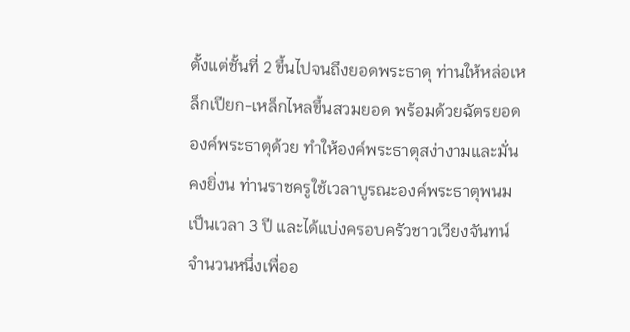ตั้งแต่ชั้นที่ 2 ขึ้นไปจนถึงยอดพระธาตุ ท่านให้หล่อเหล็กเปียก-เหล็กไหลขึ้นสวมยอด พร้อมด้วยฉัตรยอดองค์พระธาตุด้วย ทำให้องค์พระธาตุสง่างามและมั่นคงยิ่งน ท่านราชครูใช้เวลาบูรณะองค์พระธาตุพนมเป็นเวลา 3 ปี และได้แบ่งครอบครัวชาวเวียงจันทน์จำนวนหนึ่งเพื่ออ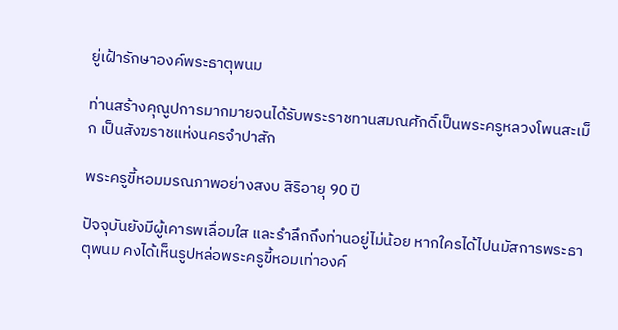ยู่เฝ้ารักษาองค์พระธาตุพนม

ท่านสร้างคุณูปการมากมายจนได้รับพระราชทานสมณศักดิ์เป็นพระครูหลวงโพนสะเม็ก เป็นสังฆราชแห่งนครจำปาสัก

พระครูขี้หอมมรณภาพอย่างสงบ สิริอายุ 90 ปี

ปัจจุบันยังมีผู้เคารพเลื่อมใส และรำลึกถึงท่านอยู่ไม่น้อย หากใครได้ไปนมัสการพระธาตุพนม คงได้เห็นรูปหล่อพระครูขี้หอมเท่าองค์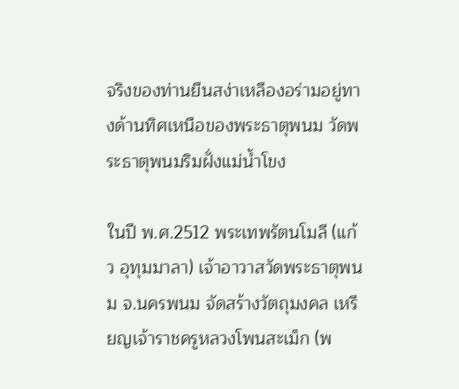จริงของท่านยืนสง่าเหลืองอร่ามอยู่ทางด้านทิศเหนือของพระธาตุพนม วัดพระธาตุพนมริมฝั่งแม่น้ำโขง

ในปี พ.ศ.2512 พระเทพรัตนโมลี (แก้ว อุทุมมาลา) เจ้าอาวาสวัดพระธาตุพนม จ.นครพนม จัดสร้างวัตถุมงคล เหรียญเจ้าราชครูหลวงโพนสะเม็ก (พ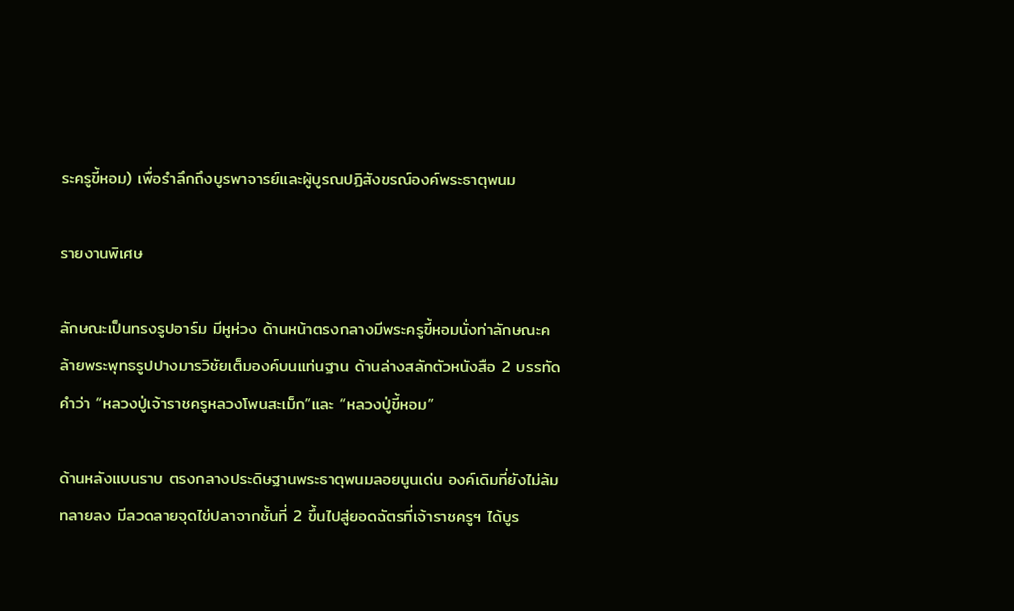ระครูขี้หอม) เพื่อรำลึกถึงบูรพาจารย์และผู้บูรณปฏิสังขรณ์องค์พระธาตุพนม

รายงานพิเศษ

ลักษณะเป็นทรงรูปอาร์ม มีหูห่วง ด้านหน้าตรงกลางมีพระครูขี้หอมนั่งท่าลักษณะคล้ายพระพุทธรูปปางมารวิชัยเต็มองค์บนแท่นฐาน ด้านล่างสลักตัวหนังสือ 2 บรรทัดคำว่า “หลวงปู่เจ้าราชครูหลวงโพนสะเม็ก”และ “หลวงปู่ขี้หอม”

ด้านหลังแบนราบ ตรงกลางประดิษฐานพระธาตุพนมลอยนูนเด่น องค์เดิมที่ยังไม่ล้มทลายลง มีลวดลายจุดไข่ปลาจากชั้นที่ 2 ขึ้นไปสู่ยอดฉัตรที่เจ้าราชครูฯ ได้บูร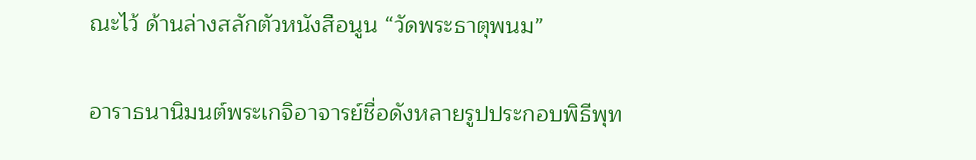ณะไว้ ด้านล่างสลักตัวหนังสือนูน “วัดพระธาตุพนม”

อาราธนานิมนต์พระเกจิอาจารย์ชื่อดังหลายรูปประกอบพิธีพุท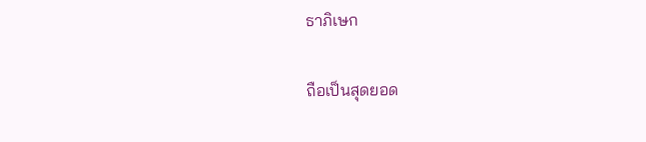ธาภิเษก

ถือเป็นสุดยอด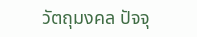วัตถุมงคล ปัจจุ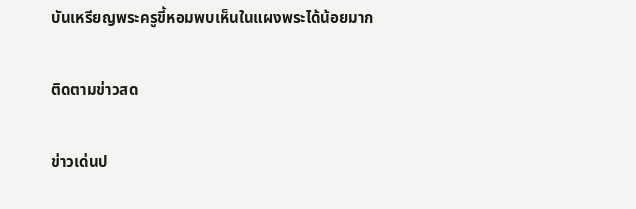บันเหรียญพระครูขี้หอมพบเห็นในแผงพระได้น้อยมาก

ติดตามข่าวสด

ข่าวเด่นป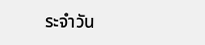ระจำวัน